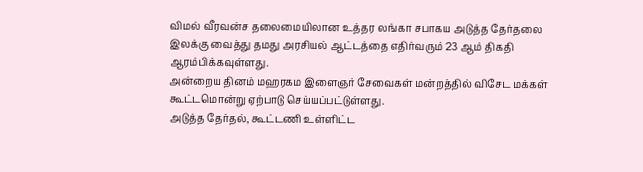விமல் வீரவன்ச தலைமையிலான உத்தர லங்கா சபாகய அடுத்த தேர்தலை இலக்கு வைத்து தமது அரசியல் ஆட்டத்தை எதிர்வரும் 23 ஆம் திகதி ஆரம்பிக்கவுள்ளது.
அன்றைய தினம் மஹரகம இளைஞர் சேவைகள் மன்றத்தில் விசேட மக்கள் கூட்டமொன்று ஏற்பாடு செய்யப்பட்டுள்ளது.
அடுத்த தேர்தல், கூட்டணி உள்ளிட்ட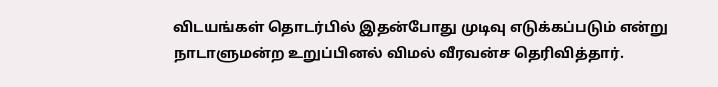விடயங்கள் தொடர்பில் இதன்போது முடிவு எடுக்கப்படும் என்று நாடாளுமன்ற உறுப்பினல் விமல் வீரவன்ச தெரிவித்தார்.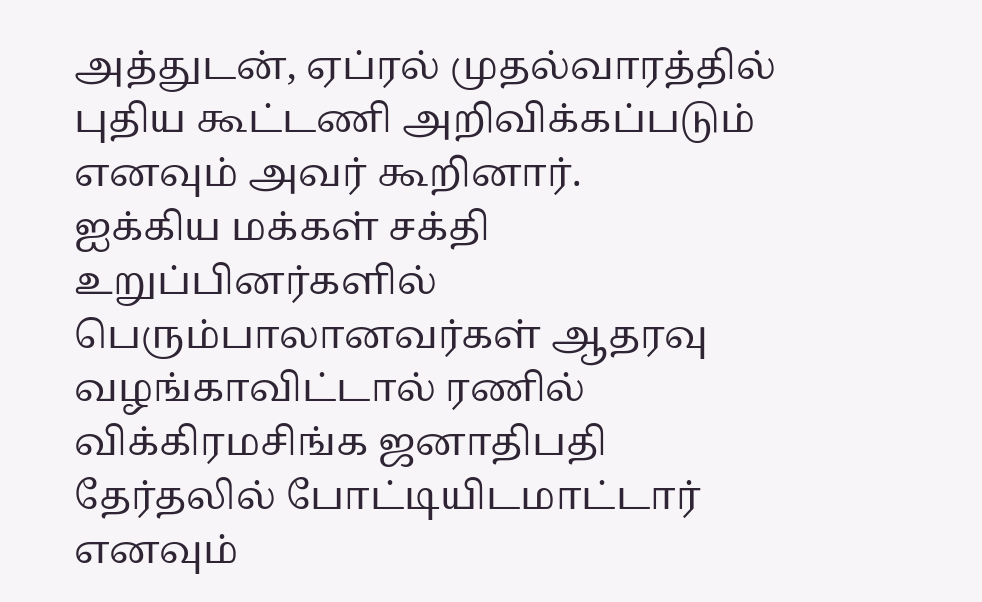அத்துடன், ஏப்ரல் முதல்வாரத்தில் புதிய கூட்டணி அறிவிக்கப்படும் எனவும் அவர் கூறினார்.
ஐக்கிய மக்கள் சக்தி உறுப்பினர்களில் பெரும்பாலானவர்கள் ஆதரவு வழங்காவிட்டால் ரணில் விக்கிரமசிங்க ஜனாதிபதி தேர்தலில் போட்டியிடமாட்டார் எனவும்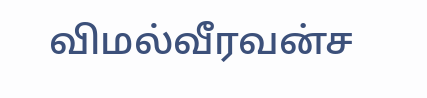விமல்வீரவன்ச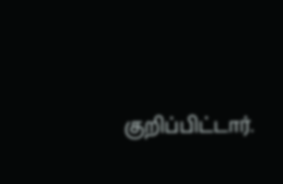குறிப்பிட்டார்.